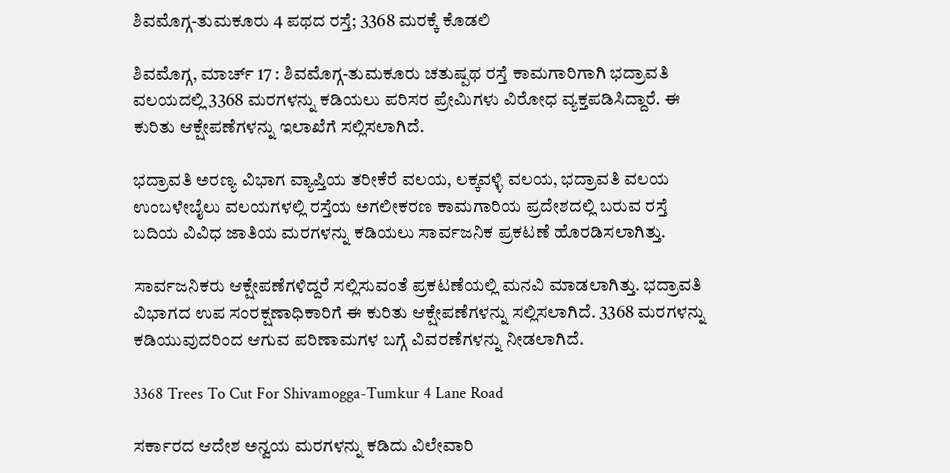ಶಿವಮೊಗ್ಗ-ತುಮಕೂರು 4 ಪಥದ ರಸ್ತೆ; 3368 ಮರಕ್ಕೆ ಕೊಡಲಿ

ಶಿವಮೊಗ್ಗ, ಮಾರ್ಚ್ 17 : ಶಿವಮೊಗ್ಗ-ತುಮಕೂರು ಚತುಷ್ಪಥ ರಸ್ತೆ ಕಾಮಗಾರಿಗಾಗಿ ಭದ್ರಾವತಿ ವಲಯದಲ್ಲಿ 3368 ಮರಗಳನ್ನು ಕಡಿಯಲು ಪರಿಸರ ಪ್ರೇಮಿಗಳು ವಿರೋಧ ವ್ಯಕ್ತಪಡಿಸಿದ್ದಾರೆ. ಈ ಕುರಿತು ಆಕ್ಷೇಪಣೆಗಳನ್ನು ಇಲಾಖೆಗೆ ಸಲ್ಲಿಸಲಾಗಿದೆ.

ಭದ್ರಾವತಿ ಅರಣ್ಯ ವಿಭಾಗ ವ್ಯಾಪ್ತಿಯ ತರೀಕೆರೆ ವಲಯ, ಲಕ್ಕವಳ್ಳಿ ವಲಯ, ಭದ್ರಾವತಿ ವಲಯ ಉಂಬಳೇಬೈಲು ವಲಯಗಳಲ್ಲಿ ರಸ್ತೆಯ ಅಗಲೀಕರಣ ಕಾಮಗಾರಿಯ ಪ್ರದೇಶದಲ್ಲಿ ಬರುವ ರಸ್ತೆ ಬದಿಯ ವಿವಿಧ ಜಾತಿಯ ಮರಗಳನ್ನು ಕಡಿಯಲು ಸಾರ್ವಜನಿಕ ಪ್ರಕಟಣೆ ಹೊರಡಿಸಲಾಗಿತ್ತು.

ಸಾರ್ವಜನಿಕರು ಆಕ್ಷೇಪಣೆಗಳಿದ್ದರೆ ಸಲ್ಲಿಸುವಂತೆ ಪ್ರಕಟಣೆಯಲ್ಲಿ ಮನವಿ ಮಾಡಲಾಗಿತ್ತು. ಭದ್ರಾವತಿ ವಿಭಾಗದ ಉಪ ಸಂರಕ್ಷಣಾಧಿಕಾರಿಗೆ ಈ ಕುರಿತು ಆಕ್ಷೇಪಣೆಗಳನ್ನು ಸಲ್ಲಿಸಲಾಗಿದೆ. 3368 ಮರಗಳನ್ನು ಕಡಿಯುವುದರಿಂದ ಆಗುವ ಪರಿಣಾಮಗಳ ಬಗ್ಗೆ ವಿವರಣೆಗಳನ್ನು ನೀಡಲಾಗಿದೆ.

3368 Trees To Cut For Shivamogga-Tumkur 4 Lane Road

ಸರ್ಕಾರದ ಆದೇಶ ಅನ್ವಯ ಮರಗಳನ್ನು ಕಡಿದು ವಿಲೇವಾರಿ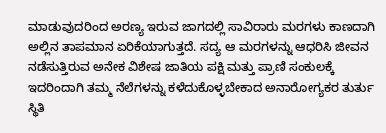ಮಾಡುವುದರಿಂದ ಅರಣ್ಯ ಇರುವ ಜಾಗದಲ್ಲಿ ಸಾವಿರಾರು ಮರಗಳು ಕಾಣದಾಗಿ ಅಲ್ಲಿನ ತಾಪಮಾನ ಏರಿಕೆಯಾಗುತ್ತದೆ. ಸದ್ಯ ಆ ಮರಗಳನ್ನು ಆಧರಿಸಿ ಜೀವನ ನಡೆಸುತ್ತಿರುವ ಅನೇಕ ವಿಶೇಷ ಜಾತಿಯ ಪಕ್ಷಿ ಮತ್ತು ಪ್ರಾಣಿ ಸಂಕುಲಕ್ಕೆ ಇದರಿಂದಾಗಿ ತಮ್ಮ ನೆಲೆಗಳನ್ನು ಕಳೆದುಕೊಳ್ಳಬೇಕಾದ ಅನಾರೋಗ್ಯಕರ ತುರ್ತು ಸ್ಥಿತಿ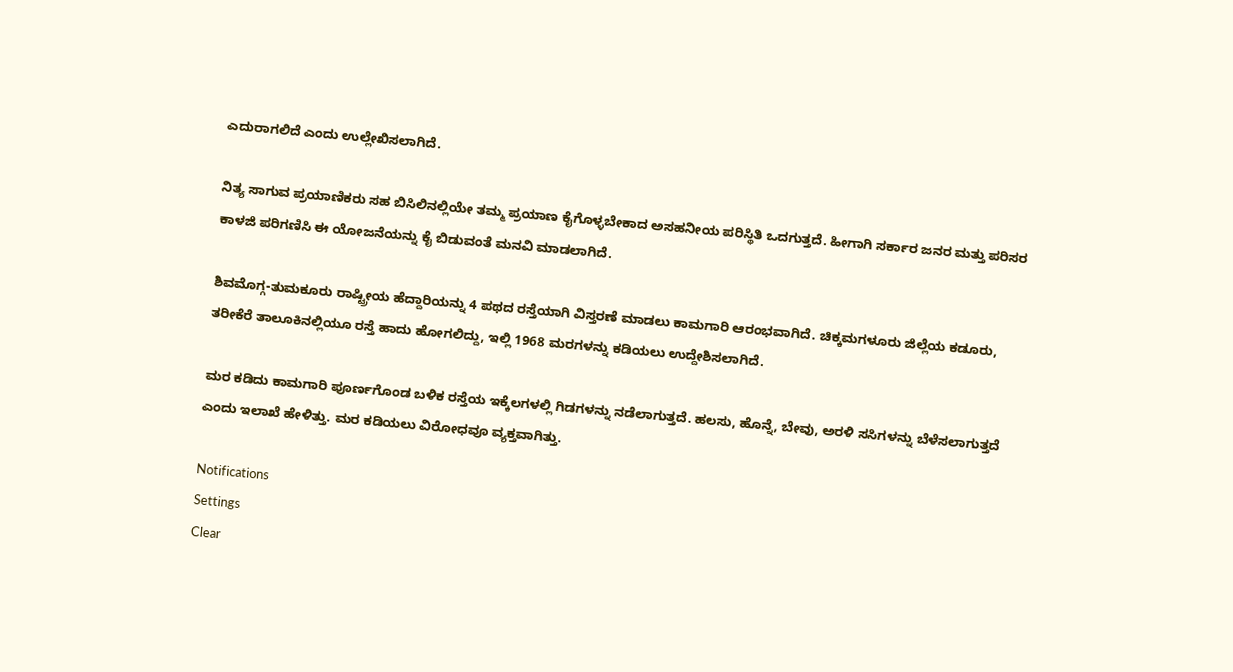ಎದುರಾಗಲಿದೆ ಎಂದು ಉಲ್ಲೇಖಿಸಲಾಗಿದೆ.

ನಿತ್ಯ ಸಾಗುವ ಪ್ರಯಾಣಿಕರು ಸಹ ಬಿಸಿಲಿನಲ್ಲಿಯೇ ತಮ್ಮ ಪ್ರಯಾಣ ಕೈಗೊಳ್ಳಬೇಕಾದ ಅಸಹನೀಯ ಪರಿಸ್ಥಿತಿ ಒದಗುತ್ತದೆ. ಹೀಗಾಗಿ ಸರ್ಕಾರ ಜನರ ಮತ್ತು ಪರಿಸರ ಕಾಳಜಿ ಪರಿಗಣಿಸಿ ಈ ಯೋಜನೆಯನ್ನು ಕೈ ಬಿಡುವಂತೆ ಮನವಿ ಮಾಡಲಾಗಿದೆ.

ಶಿವಮೊಗ್ಗ-ತುಮಕೂರು ರಾಷ್ಟ್ರೀಯ ಹೆದ್ದಾರಿಯನ್ನು 4 ಪಥದ ರಸ್ತೆಯಾಗಿ ವಿಸ್ತರಣೆ ಮಾಡಲು ಕಾಮಗಾರಿ ಆರಂಭವಾಗಿದೆ. ಚಿಕ್ಕಮಗಳೂರು ಜಿಲ್ಲೆಯ ಕಡೂರು, ತರೀಕೆರೆ ತಾಲೂಕಿನಲ್ಲಿಯೂ ರಸ್ತೆ ಹಾದು ಹೋಗಲಿದ್ದು, ಇಲ್ಲಿ 1968 ಮರಗಳನ್ನು ಕಡಿಯಲು ಉದ್ದೇಶಿಸಲಾಗಿದೆ.

ಮರ ಕಡಿದು ಕಾಮಗಾರಿ ಪೂರ್ಣಗೊಂಡ ಬಳಿಕ ರಸ್ತೆಯ ಇಕ್ಕೆಲಗಳಲ್ಲಿ ಗಿಡಗಳನ್ನು ನಡೆಲಾಗುತ್ತದೆ. ಹಲಸು, ಹೊನ್ನೆ, ಬೇವು, ಅರಳಿ ಸಸಿಗಳನ್ನು ಬೆಳೆಸಲಾಗುತ್ತದೆ ಎಂದು ಇಲಾಖೆ ಹೇಳಿತ್ತು. ಮರ ಕಡಿಯಲು ವಿರೋಧವೂ ವ್ಯಕ್ತವಾಗಿತ್ತು.

Notifications
Settings
Clear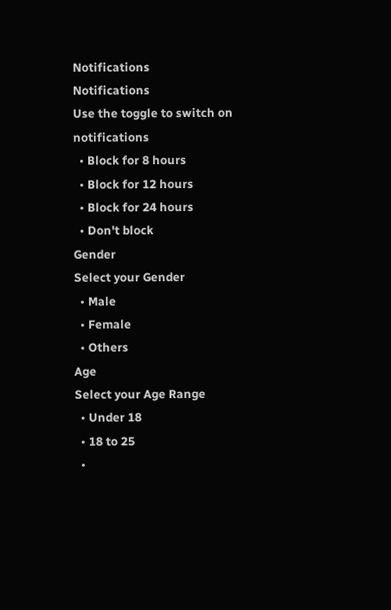Notifications
Notifications
Use the toggle to switch on notifications
  • Block for 8 hours
  • Block for 12 hours
  • Block for 24 hours
  • Don't block
Gender
Select your Gender
  • Male
  • Female
  • Others
Age
Select your Age Range
  • Under 18
  • 18 to 25
  •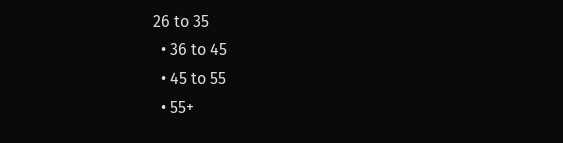26 to 35
  • 36 to 45
  • 45 to 55
  • 55+